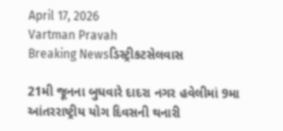April 17, 2026
Vartman Pravah
Breaking Newsડિસ્ટ્રીકટસેલવાસ

21મી જૂનના બુધવારે દાદરા નગર હવેલીમાં 9મા આંતરરાષ્ટ્રીય યોગ દિવસની થનારી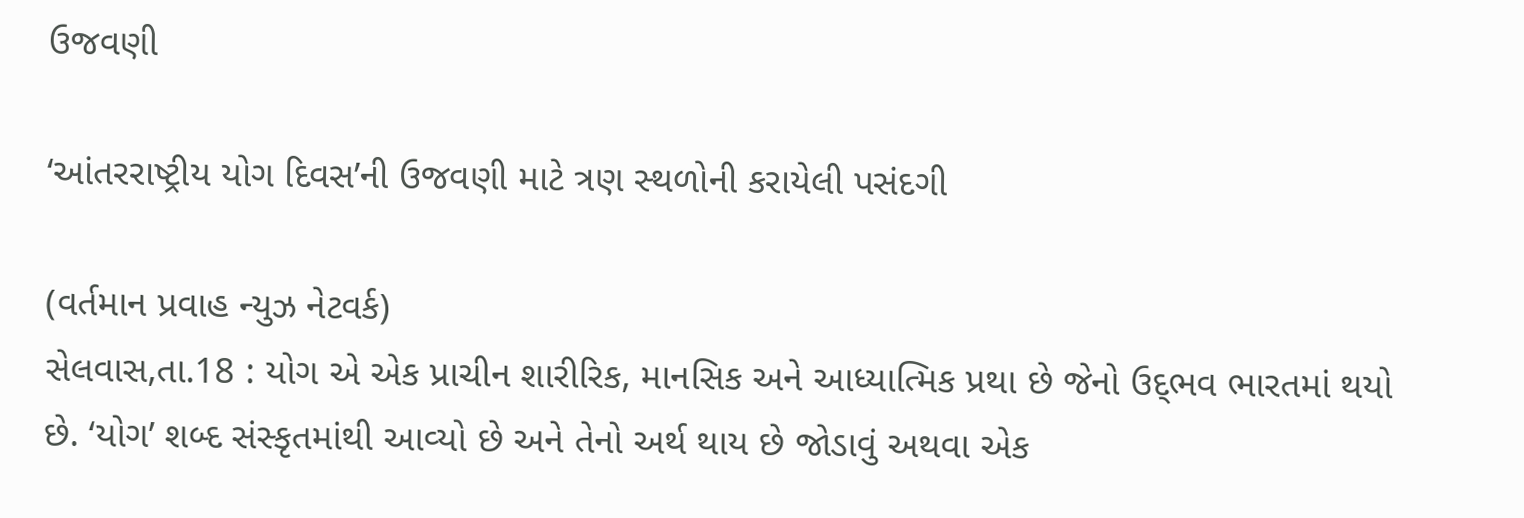ઉજવણી

‘આંતરરાષ્‍ટ્રીય યોગ દિવસ’ની ઉજવણી માટે ત્રણ સ્‍થળોની કરાયેલી પસંદગી

(વર્તમાન પ્રવાહ ન્‍યુઝ નેટવર્ક)
સેલવાસ,તા.18 : યોગ એ એક પ્રાચીન શારીરિક, માનસિક અને આધ્‍યાત્‍મિક પ્રથા છે જેનો ઉદ્‌ભવ ભારતમાં થયો છે. ‘યોગ’ શબ્‍દ સંસ્‍કૃતમાંથી આવ્‍યો છે અને તેનો અર્થ થાય છે જોડાવું અથવા એક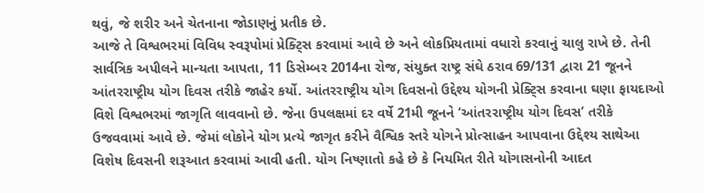થવું, જે શરીર અને ચેતનાના જોડાણનું પ્રતીક છે.
આજે તે વિશ્વભરમાં વિવિધ સ્‍વરૂપોમાં પ્રેક્‍ટ્‍સિ કરવામાં આવે છે અને લોકપ્રિયતામાં વધારો કરવાનું ચાલુ રાખે છે. તેની સાર્વત્રિક અપીલને માન્‍યતા આપતા, 11 ડિસેમ્‍બર 2014ના રોજ, સંયુક્‍ત રાષ્ટ્ર સંઘે ઠરાવ 69/131 દ્વારા 21 જૂનને આંતરરાષ્ટ્રીય યોગ દિવસ તરીકે જાહેર કર્યો. આંતરરાષ્ટ્રીય યોગ દિવસનો ઉદ્દેશ્‍ય યોગની પ્રેક્‍ટ્‍સિ કરવાના ઘણા ફાયદાઓ વિશે વિશ્વભરમાં જાગૃતિ લાવવાનો છે. જેના ઉપલક્ષમાં દર વર્ષે 21મી જૂનને ‘આંતરરાષ્ટ્રીય યોગ દિવસ’ તરીકે ઉજવવામાં આવે છે. જેમાં લોકોને યોગ પ્રત્‍યે જાગૃત કરીને વૈશ્વિક સ્‍તરે યોગને પ્રોત્‍સાહન આપવાના ઉદ્દેશ્‍ય સાથેઆ વિશેષ દિવસની શરૂઆત કરવામાં આવી હતી. યોગ નિષ્‍ણાતો કહે છે કે નિયમિત રીતે યોગાસનોની આદત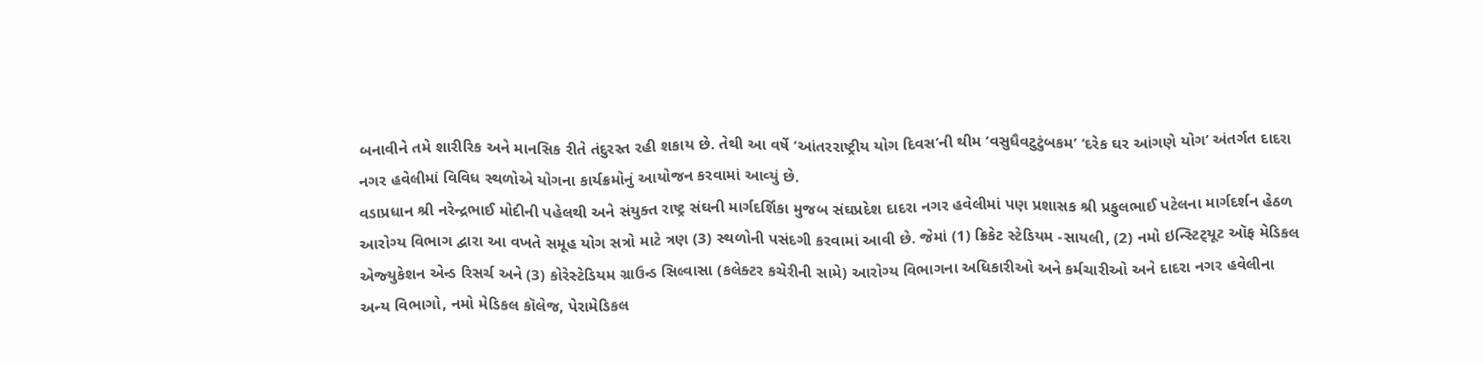બનાવીને તમે શારીરિક અને માનસિક રીતે તંદુરસ્‍ત રહી શકાય છે. તેથી આ વર્ષે ‘આંતરરાષ્ટ્રીય યોગ દિવસ’ની થીમ ‘વસુધૈવટુટુંબકમ’ ‘દરેક ઘર આંગણે યોગ’ અંતર્ગત દાદરા નગર હવેલીમાં વિવિધ સ્‍થળોએ યોગના કાર્યક્રમોનું આયોજન કરવામાં આવ્‍યું છે.
વડાપ્રધાન શ્રી નરેન્‍દ્રભાઈ મોદીની પહેલથી અને સંયુક્‍ત રાષ્‍ટ્ર સંઘની માર્ગદર્શિકા મુજબ સંઘપ્રદેશ દાદરા નગર હવેલીમાં પણ પ્રશાસક શ્રી પ્રફુલભાઈ પટેલના માર્ગદર્શન હેઠળ આરોગ્‍ય વિભાગ દ્વારા આ વખતે સમૂહ યોગ સત્રો માટે ત્રણ (3) સ્‍થળોની પસંદગી કરવામાં આવી છે. જેમાં (1) ક્રિકેટ સ્‍ટેડિયમ -સાયલી, (2) નમો ઇન્‍સ્‍ટિટ્‍યૂટ ઑફ મેડિકલ એજ્‍યુકેશન એન્‍ડ રિસર્ચ અને (3) કોરેસ્‍ટેડિયમ ગ્રાઉન્‍ડ સિલ્‍વાસા (કલેક્‍ટર કચેરીની સામે) આરોગ્‍ય વિભાગના અધિકારીઓ અને કર્મચારીઓ અને દાદરા નગર હવેલીના અન્‍ય વિભાગો, નમો મેડિકલ કૉલેજ, પેરામેડિકલ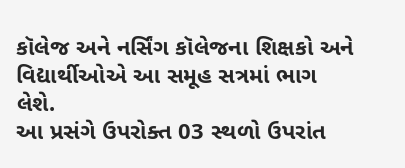કૉલેજ અને નર્સિંગ કૉલેજના શિક્ષકો અને વિદ્યાર્થીઓએ આ સમૂહ સત્રમાં ભાગ લેશે.
આ પ્રસંગે ઉપરોક્‍ત 03 સ્‍થળો ઉપરાંત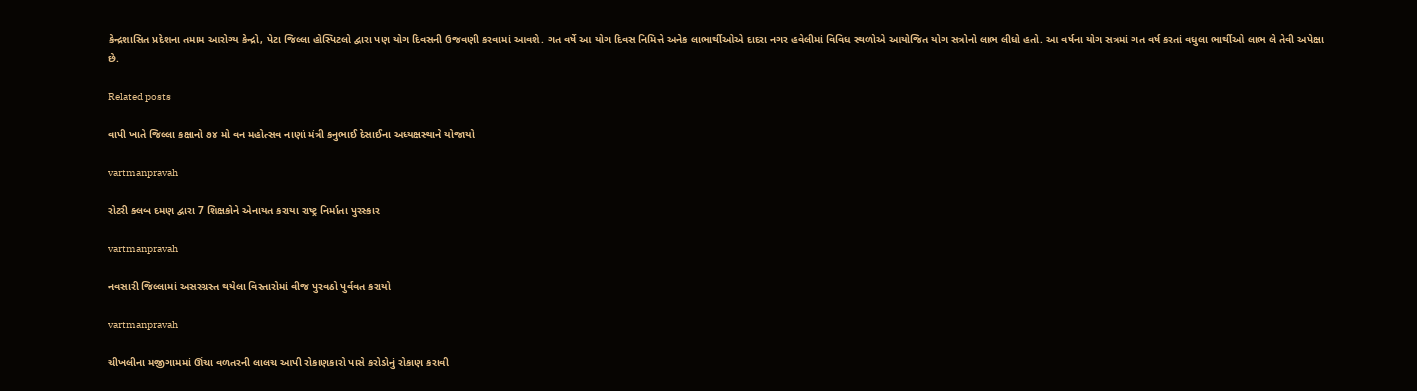કેન્‍દ્રશાસિત પ્રદેશના તમામ આરોગ્‍ય કેન્‍દ્રો, પેટા જિલ્લા હોસ્‍પિટલો દ્વારા પણ યોગ દિવસની ઉજવણી કરવામાં આવશે. ગત વર્ષે આ યોગ દિવસ નિમિત્તે અનેક લાભાર્થીઓએ દાદરા નગર હવેલીમાં વિવિધ સ્‍થળોએ આયોજિત યોગ સત્રોનો લાભ લીધો હતો. આ વર્ષના યોગ સત્રમાં ગત વર્ષ કરતાં વધુલા ભાર્થીઓ લાભ લે તેવી અપેક્ષા છે.

Related posts

વાપી ખાતે જિલ્લા કક્ષાનો ૭૪ મો વન મહોત્સવ નાણાં મંત્રી કનુભાઈ દેસાઈના અધ્યક્ષસ્થાને યોજાયો

vartmanpravah

રોટરી ક્‍લબ દમણ દ્વારા 7 શિક્ષકોને એનાયત કરાયા રાષ્‍ટ્ર નિર્માતા પુરસ્‍કાર

vartmanpravah

નવસારી જિલ્લામાં અસરગ્રસ્ત થયેલા વિસ્તારોમાં વીજ પુરવઠો પુર્વવત કરાયો

vartmanpravah

ચીખલીના મજીગામમાં ઊંચા વળતરની લાલચ આપી રોકાણકારો પાસે કરોડોનું રોકાણ કરાવી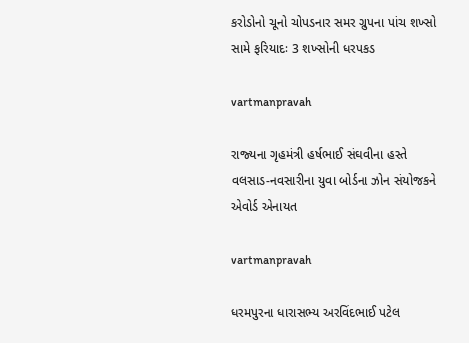કરોડોનો ચૂનો ચોપડનાર સમર ગ્રુપના પાંચ શખ્‍સો સામે ફરિયાદઃ 3 શખ્‍સોની ધરપકડ

vartmanpravah

રાજ્‍યના ગૃહમંત્રી હર્ષભાઈ સંઘવીના હસ્‍તે વલસાડ-નવસારીના યુવા બોર્ડના ઝોન સંયોજકને એવોર્ડ એનાયત

vartmanpravah

ધરમપુરના ધારાસભ્‍ય અરવિંદભાઈ પટેલ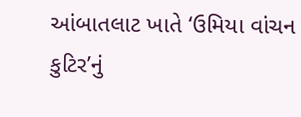આંબાતલાટ ખાતે ‘ઉમિયા વાંચન કુટિર’નું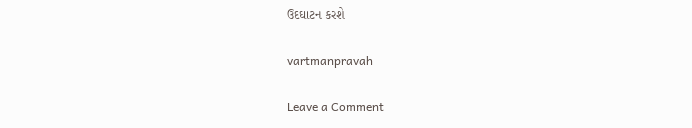ઉદઘાટન કરશે

vartmanpravah

Leave a Comment